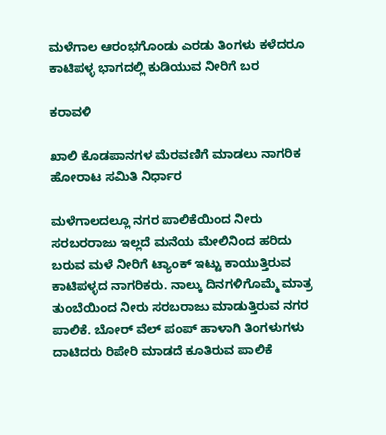ಮಳೆಗಾಲ ಆರಂಭಗೊಂಡು ಎರಡು ತಿಂಗಳು ಕಳೆದರೂ ಕಾಟಿಪಳ್ಳ ಭಾಗದಲ್ಲಿ ಕುಡಿಯುವ ನೀರಿಗೆ ಬರ

ಕರಾವಳಿ

ಖಾಲಿ ಕೊಡಪಾನಗಳ ಮೆರವಣಿಗೆ ಮಾಡಲು ನಾಗರಿಕ ಹೋರಾಟ ಸಮಿತಿ ನಿರ್ಧಾರ

ಮಳೆಗಾಲದಲ್ಲೂ ನಗರ ಪಾಲಿಕೆಯಿಂದ ನೀರು ಸರಬರರಾಜು ಇಲ್ಲದೆ ಮನೆಯ ಮೇಲಿನಿಂದ ಹರಿದು ಬರುವ ಮಳೆ ನೀರಿಗೆ ಟ್ಯಾಂಕ್ ಇಟ್ಟು ಕಾಯುತ್ತಿರುವ ಕಾಟಿಪಳ್ಳದ ನಾಗರಿಕರು. ನಾಲ್ಕು ದಿನಗಳಿಗೊಮ್ಮೆ ಮಾತ್ರ ತುಂಬೆಯಿಂದ ನೀರು ಸರಬರಾಜು ಮಾಡುತ್ತಿರುವ ನಗರ ಪಾಲಿಕೆ. ಬೋರ್ ವೆಲ್ ಪಂಪ್ ಹಾಳಾಗಿ ತಿಂಗಳುಗಳು ದಾಟಿದರು ರಿಪೇರಿ ಮಾಡದೆ ಕೂತಿರುವ ಪಾಲಿಕೆ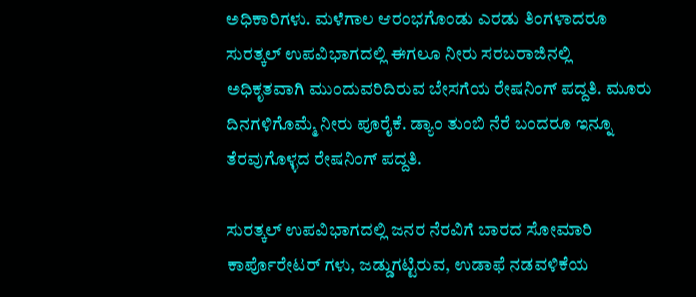ಅಧಿಕಾರಿಗಳು. ಮಳೆಗಾಲ ಆರಂಭಗೊಂಡು ಎರಡು ತಿಂಗಳಾದರೂ ಸುರತ್ಕಲ್ ಉಪವಿಭಾಗದಲ್ಲಿ ಈಗಲೂ ನೀರು ಸರಬರಾಜಿನಲ್ಲಿ ಅಧಿಕೃತವಾಗಿ ಮುಂದುವರಿದಿರುವ ಬೇಸಗೆಯ ರೇಷನಿಂಗ್ ಪದ್ದತಿ. ಮೂರು ದಿನಗಳಿಗೊಮ್ಮೆ ನೀರು ಪೂರೈಕೆ. ಡ್ಯಾಂ ತುಂಬಿ ನೆರೆ ಬಂದರೂ ಇನ್ನೂ ತೆರವುಗೊಳ್ಳದ ರೇಷನಿಂಗ್ ಪದ್ದತಿ.

ಸುರತ್ಕಲ್ ಉಪವಿಭಾಗದಲ್ಲಿ ಜನರ ನೆರವಿಗೆ ಬಾರದ ಸೋಮಾರಿ ಕಾರ್ಪೊರೇಟರ್ ಗಳು, ಜಡ್ಡುಗಟ್ಟಿರುವ, ಉಡಾಫೆ ನಡವಳಿಕೆಯ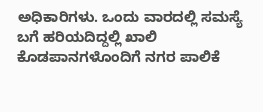ಅಧಿಕಾರಿಗಳು. ಒಂದು ವಾರದಲ್ಲಿ ಸಮಸ್ಯೆ ಬಗೆ ಹರಿಯದಿದ್ದಲ್ಲಿ ಖಾಲಿ ಕೊಡಪಾನಗಳೊಂದಿಗೆ ನಗರ ಪಾಲಿಕೆ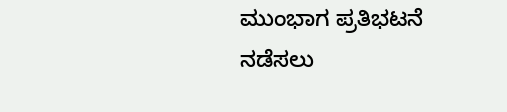ಮುಂಭಾಗ ಪ್ರತಿಭಟನೆ ನಡೆಸಲು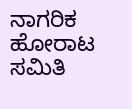ನಾಗರಿಕ ಹೋರಾಟ ಸಮಿತಿ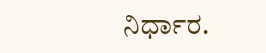ನಿರ್ಧಾರ.